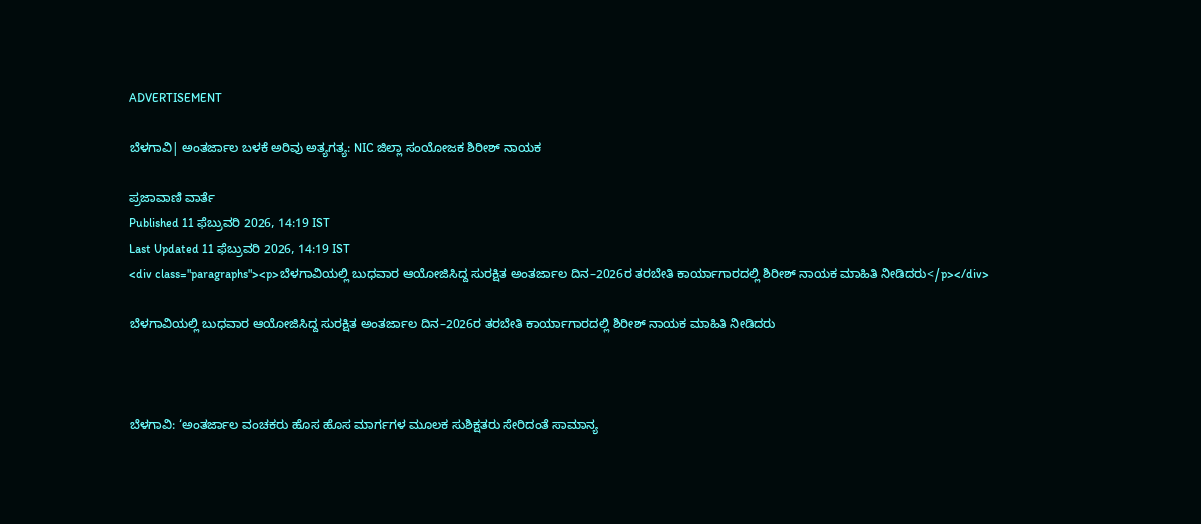ADVERTISEMENT

ಬೆಳಗಾವಿ| ಅಂತರ್ಜಾಲ ಬಳಕೆ ಅರಿವು ಅತ್ಯಗತ್ಯ: NIC ಜಿಲ್ಲಾ ಸಂಯೋಜಕ ಶಿರೀಶ್ ನಾಯಕ

ಪ್ರಜಾವಾಣಿ ವಾರ್ತೆ
Published 11 ಫೆಬ್ರುವರಿ 2026, 14:19 IST
Last Updated 11 ಫೆಬ್ರುವರಿ 2026, 14:19 IST
<div class="paragraphs"><p>ಬೆಳಗಾವಿಯಲ್ಲಿ ಬುಧವಾರ ಆಯೋಜಿಸಿದ್ದ ಸುರಕ್ಷಿತ ಅಂತರ್ಜಾಲ ದಿನ–2026ರ ತರಬೇತಿ ಕಾರ್ಯಾಗಾರದಲ್ಲಿ ಶಿರೀಶ್ ನಾಯಕ ಮಾಹಿತಿ ನೀಡಿದರು</p></div>

ಬೆಳಗಾವಿಯಲ್ಲಿ ಬುಧವಾರ ಆಯೋಜಿಸಿದ್ದ ಸುರಕ್ಷಿತ ಅಂತರ್ಜಾಲ ದಿನ–2026ರ ತರಬೇತಿ ಕಾರ್ಯಾಗಾರದಲ್ಲಿ ಶಿರೀಶ್ ನಾಯಕ ಮಾಹಿತಿ ನೀಡಿದರು



ಬೆಳಗಾವಿ: ‘ಅಂತರ್ಜಾಲ ವಂಚಕರು ಹೊಸ ಹೊಸ ಮಾರ್ಗಗಳ ಮೂಲಕ ಸುಶಿಕ್ಷತರು ಸೇರಿದಂತೆ ಸಾಮಾನ್ಯ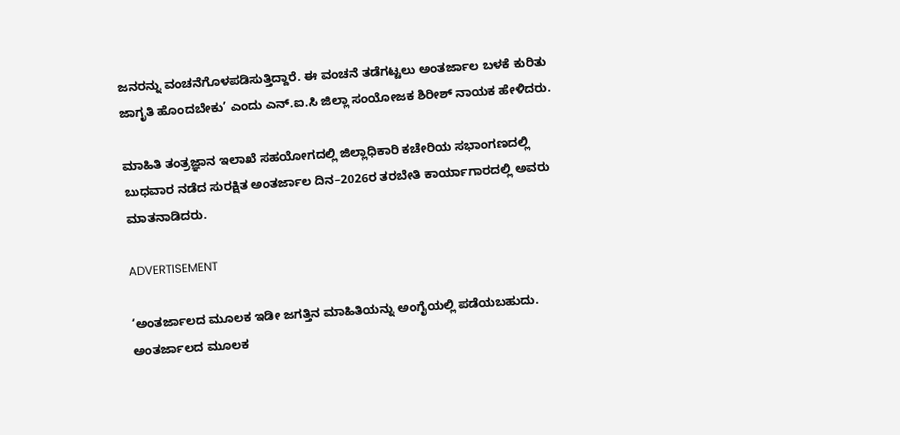ಜನರನ್ನು ವಂಚನೆಗೊಳಪಡಿಸುತ್ತಿದ್ದಾರೆ. ಈ ವಂಚನೆ ತಡೆಗಟ್ಟಲು ಅಂತರ್ಜಾಲ ಬಳಕೆ ಕುರಿತು ಜಾಗೃತಿ ಹೊಂದಬೇಕು’ ಎಂದು ಎನ್.ಐ.ಸಿ ಜಿಲ್ಲಾ ಸಂಯೋಜಕ ಶಿರೀಶ್ ನಾಯಕ ಹೇಳಿದರು.

ಮಾಹಿತಿ ತಂತ್ರಜ್ಞಾನ ಇಲಾಖೆ ಸಹಯೋಗದಲ್ಲಿ ಜಿಲ್ಲಾಧಿಕಾರಿ ಕಚೇರಿಯ ಸಭಾಂಗಣದಲ್ಲಿ ಬುಧವಾರ ನಡೆದ ಸುರಕ್ಷಿತ ಅಂತರ್ಜಾಲ ದಿನ–2026ರ ತರಬೇತಿ ಕಾರ್ಯಾಗಾರದಲ್ಲಿ ಅವರು ಮಾತನಾಡಿದರು.

ADVERTISEMENT

‘ಅಂತರ್ಜಾಲದ ಮೂಲಕ ಇಡೀ ಜಗತ್ತಿನ ಮಾಹಿತಿಯನ್ನು ಅಂಗೈಯಲ್ಲಿ ಪಡೆಯಬಹುದು. ಅಂತರ್ಜಾಲದ ಮೂಲಕ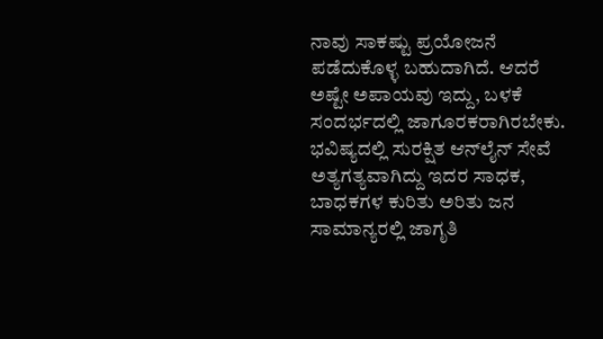ನಾವು ಸಾಕಷ್ಟು ಪ್ರಯೋಜನೆ ಪಡೆದುಕೊಳ್ಳ ಬಹುದಾಗಿದೆ. ಆದರೆ ಅಷ್ಟೇ ಅಪಾಯವು ಇದ್ದು, ಬಳಕೆ ಸಂದರ್ಭದಲ್ಲಿ ಜಾಗೂರಕರಾಗಿರಬೇಕು. ಭವಿಷ್ಯದಲ್ಲಿ ಸುರಕ್ಷಿತ ಆನ್‍ಲೈನ್ ಸೇವೆ ಅತ್ಯಗತ್ಯವಾಗಿದ್ದು ಇದರ ಸಾಧಕ, ಬಾಧಕಗಳ ಕುರಿತು ಅರಿತು ಜನ ಸಾಮಾನ್ಯರಲ್ಲಿ ಜಾಗೃತಿ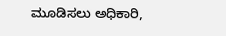ಮೂಡಿಸಲು ಅಧಿಕಾರಿ,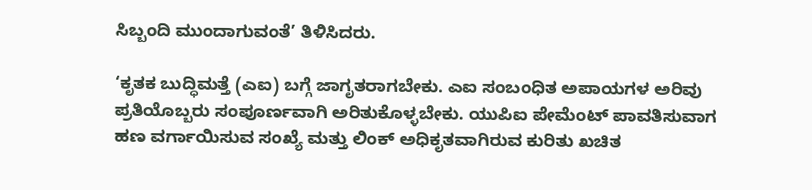ಸಿಬ್ಬಂದಿ ಮುಂದಾಗುವಂತೆ’ ತಿಳಿಸಿದರು.

‘ಕೃತಕ ಬುದ್ಧಿಮತ್ತೆ (ಎಐ) ಬಗ್ಗೆ ಜಾಗೃತರಾಗಬೇಕು. ಎಐ ಸಂಬಂಧಿತ ಅಪಾಯಗಳ ಅರಿವು ಪ್ರತಿಯೊಬ್ಬರು ಸಂಪೂರ್ಣವಾಗಿ ಅರಿತುಕೊಳ್ಳಬೇಕು. ಯುಪಿಐ ಪೇಮೆಂಟ್ ಪಾವತಿಸುವಾಗ ಹಣ ವರ್ಗಾಯಿಸುವ ಸಂಖ್ಯೆ ಮತ್ತು ಲಿಂಕ್ ಅಧಿಕೃತವಾಗಿರುವ ಕುರಿತು ಖಚಿತ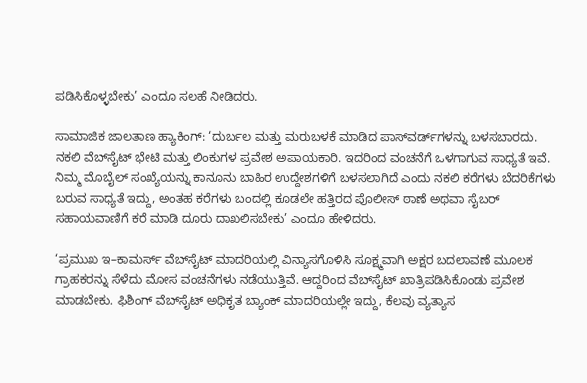ಪಡಿಸಿಕೊಳ್ಳಬೇಕು’ ಎಂದೂ ಸಲಹೆ ನೀಡಿದರು.

ಸಾಮಾಜಿಕ ಜಾಲತಾಣ ಹ್ಯಾಕಿಂಗ್: ‘ದುರ್ಬಲ ಮತ್ತು ಮರುಬಳಕೆ ಮಾಡಿದ ಪಾಸ್‌ವರ್ಡ್‌ಗಳನ್ನು ಬಳಸಬಾರದು. ನಕಲಿ ವೆಬ್‌ಸೈಟ್ ಭೇಟಿ ಮತ್ತು ಲಿಂಕುಗಳ ಪ್ರವೇಶ ಅಪಾಯಕಾರಿ. ಇದರಿಂದ ವಂಚನೆಗೆ ಒಳಗಾಗುವ ಸಾಧ್ಯತೆ ಇವೆ. ನಿಮ್ಮ ಮೊಬೈಲ್ ಸಂಖ್ಯೆಯನ್ನು ಕಾನೂನು ಬಾಹಿರ ಉದ್ದೇಶಗಳಿಗೆ ಬಳಸಲಾಗಿದೆ ಎಂದು ನಕಲಿ ಕರೆಗಳು ಬೆದರಿಕೆಗಳು ಬರುವ ಸಾಧ್ಯತೆ ಇದ್ದು, ಅಂತಹ ಕರೆಗಳು ಬಂದಲ್ಲಿ ಕೂಡಲೇ ಹತ್ತಿರದ ಪೊಲೀಸ್ ಠಾಣೆ ಅಥವಾ ಸೈಬರ್ ಸಹಾಯವಾಣಿಗೆ ಕರೆ ಮಾಡಿ ದೂರು ದಾಖಲಿಸಬೇಕು’ ಎಂದೂ ಹೇಳಿದರು.

‘ಪ್ರಮುಖ ಇ–ಕಾಮರ್ಸ್ ವೆಬ್‌ಸೈಟ್ ಮಾದರಿಯಲ್ಲಿ ವಿನ್ಯಾಸಗೊಳಿಸಿ ಸೂಕ್ಷ್ಮವಾಗಿ ಅಕ್ಷರ ಬದಲಾವಣೆ ಮೂಲಕ ಗ್ರಾಹಕರನ್ನು ಸೆಳೆದು ಮೋಸ ವಂಚನೆಗಳು ನಡೆಯುತ್ತಿವೆ. ಆದ್ದರಿಂದ ವೆಬ್‌ಸೈಟ್ ಖಾತ್ರಿಪಡಿಸಿಕೊಂಡು ಪ್ರವೇಶ ಮಾಡಬೇಕು. ಫಿಶಿಂಗ್ ವೆಬ್‌ಸೈಟ್ ಅಧಿಕೃತ ಬ್ಯಾಂಕ್ ಮಾದರಿಯಲ್ಲೇ ಇದ್ದು, ಕೆಲವು ವ್ಯತ್ಯಾಸ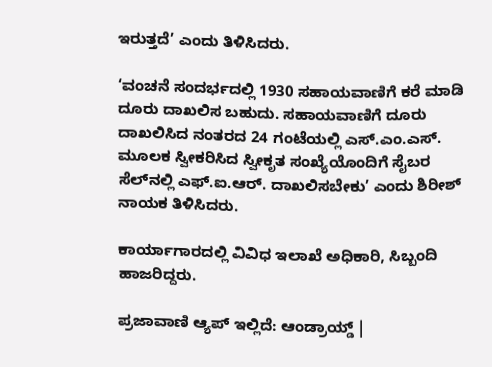ಇರುತ್ತದೆ’ ಎಂದು ತಿಳಿಸಿದರು.

‘ವಂಚನೆ ಸಂದರ್ಭದಲ್ಲಿ 1930 ಸಹಾಯವಾಣಿಗೆ ಕರೆ ಮಾಡಿ ದೂರು ದಾಖಲಿಸ ಬಹುದು. ಸಹಾಯವಾಣಿಗೆ ದೂರು ದಾಖಲಿಸಿದ ನಂತರದ 24 ಗಂಟೆಯಲ್ಲಿ ಎಸ್.ಎಂ.ಎಸ್. ಮೂಲಕ ಸ್ವೀಕರಿಸಿದ ಸ್ವೀಕೃತ ಸಂಖ್ಯೆಯೊಂದಿಗೆ ಸೈಬರ ಸೆಲ್‌ನಲ್ಲಿ ಎಫ್.ಐ.ಆರ್. ದಾಖಲಿಸಬೇಕು’ ಎಂದು ಶಿರೀಶ್ ನಾಯಕ ತಿಳಿಸಿದರು.

ಕಾರ್ಯಾಗಾರದಲ್ಲಿ ವಿವಿಧ ಇಲಾಖೆ ಅಧಿಕಾರಿ, ಸಿಬ್ಬಂದಿ ಹಾಜರಿದ್ದರು.

ಪ್ರಜಾವಾಣಿ ಆ್ಯಪ್ ಇಲ್ಲಿದೆ: ಆಂಡ್ರಾಯ್ಡ್ |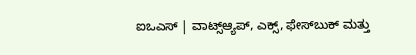ಐಒಎಸ್ | ವಾಟ್ಸ್ಆ್ಯಪ್, ಎಕ್ಸ್, ಫೇಸ್‌ಬುಕ್ ಮತ್ತು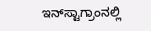ಇನ್‌ಸ್ಟಾಗ್ರಾಂನಲ್ಲಿ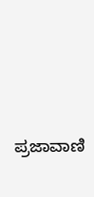ಪ್ರಜಾವಾಣಿ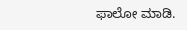ಫಾಲೋ ಮಾಡಿ.